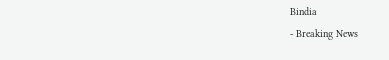Bindia
- Breaking News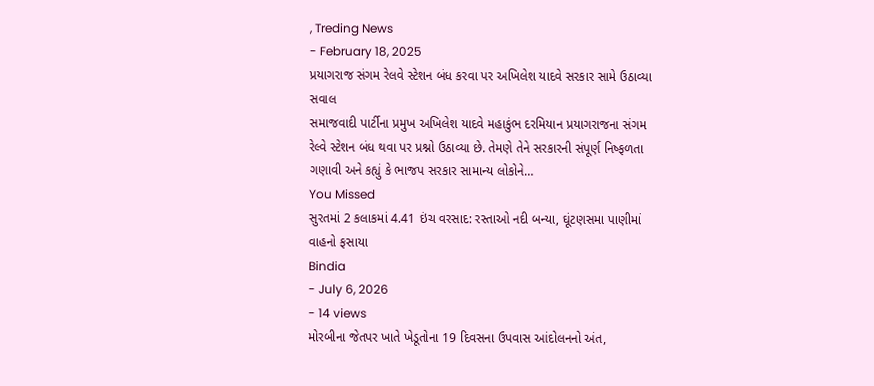, Treding News
- February 18, 2025
પ્રયાગરાજ સંગમ રેલવે સ્ટેશન બંધ કરવા પર અખિલેશ યાદવે સરકાર સામે ઉઠાવ્યા સવાલ
સમાજવાદી પાર્ટીના પ્રમુખ અખિલેશ યાદવે મહાકુંભ દરમિયાન પ્રયાગરાજના સંગમ રેલ્વે સ્ટેશન બંધ થવા પર પ્રશ્નો ઉઠાવ્યા છે. તેમણે તેને સરકારની સંપૂર્ણ નિષ્ફળતા ગણાવી અને કહ્યું કે ભાજપ સરકાર સામાન્ય લોકોને…
You Missed
સુરતમાં 2 કલાકમાં 4.41 ઇંચ વરસાદ: રસ્તાઓ નદી બન્યા, ઘૂંટણસમા પાણીમાં વાહનો ફસાયા
Bindia
- July 6, 2026
- 14 views
મોરબીના જેતપર ખાતે ખેડૂતોના 19 દિવસના ઉપવાસ આંદોલનનો અંત,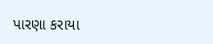પારણા કરાયા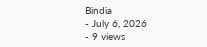Bindia
- July 6, 2026
- 9 views